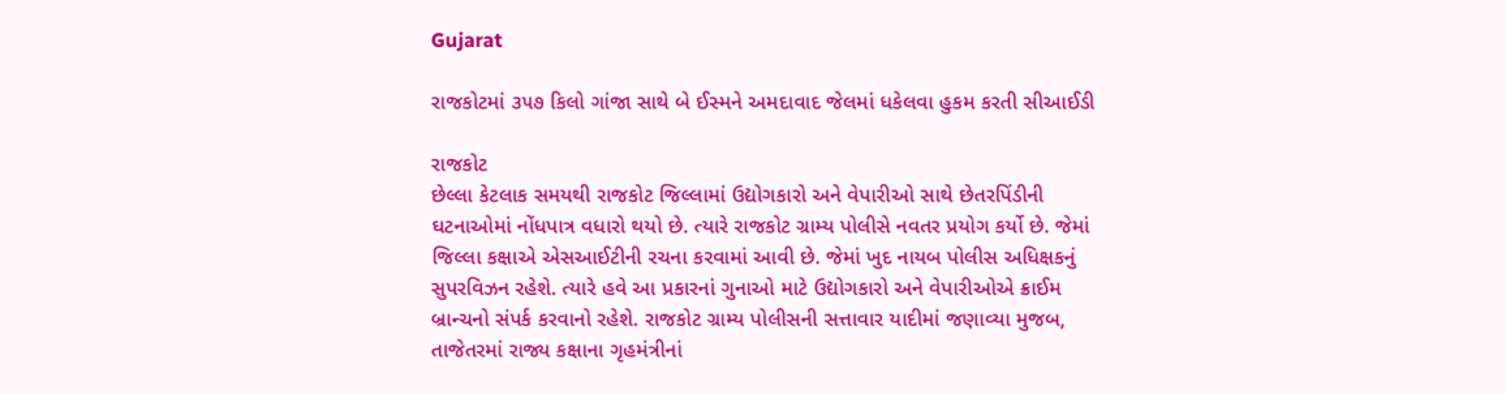Gujarat

રાજકોટમાં ૩૫૭ કિલો ગાંજા સાથે બે ઈસ્મને અમદાવાદ જેલમાં ધકેલવા હુકમ કરતી સીઆઈડી

રાજકોટ
છેલ્લા કેટલાક સમયથી રાજકોટ જિલ્લામાં ઉદ્યોગકારો અને વેપારીઓ સાથે છેતરપિંડીની ઘટનાઓમાં નોંધપાત્ર વધારો થયો છે. ત્યારે રાજકોટ ગ્રામ્ય પોલીસે નવતર પ્રયોગ કર્યો છે. જેમાં જિલ્લા કક્ષાએ એસઆઈટીની રચના કરવામાં આવી છે. જેમાં ખુદ નાયબ પોલીસ અધિક્ષકનું સુપરવિઝન રહેશે. ત્યારે હવે આ પ્રકારનાં ગુનાઓ માટે ઉદ્યોગકારો અને વેપારીઓએ ક્રાઈમ બ્રાન્ચનો સંપર્ક કરવાનો રહેશે. રાજકોટ ગ્રામ્ય પોલીસની સત્તાવાર યાદીમાં જણાવ્યા મુજબ, તાજેતરમાં રાજ્ય કક્ષાના ગૃહમંત્રીનાં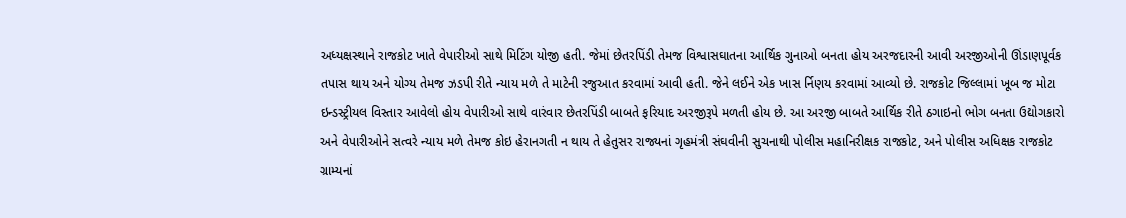અધ્યક્ષસ્થાને રાજકોટ ખાતે વેપારીઓ સાથે મિટિંગ યોજી હતી. જેમાં છેતરપિંડી તેમજ વિશ્વાસઘાતના આર્થિક ગુનાઓ બનતા હોય અરજદારની આવી અરજીઓની ઊંડાણપૂર્વક તપાસ થાય અને યોગ્ય તેમજ ઝડપી રીતે ન્યાય મળે તે માટેની રજુઆત કરવામાં આવી હતી. જેને લઈને એક ખાસ ર્નિણય કરવામાં આવ્યો છે. રાજકોટ જિલ્લામાં ખૂબ જ મોટા ઇન્ડસ્ટ્રીયલ વિસ્તાર આવેલો હોય વેપારીઓ સાથે વારંવાર છેતરપિંડી બાબતે ફરિયાદ અરજીરૂપે મળતી હોય છે. આ અરજી બાબતે આર્થિક રીતે ઠગાઇનો ભોગ બનતા ઉદ્યોગકારો અને વેપારીઓને સત્વરે ન્યાય મળે તેમજ કોઇ હેરાનગતી ન થાય તે હેતુસર રાજ્યનાં ગૃહમંત્રી સંઘવીની સુચનાથી પોલીસ મહાનિરીક્ષક રાજકોટ, અને પોલીસ અધિક્ષક રાજકોટ ગ્રામ્યનાં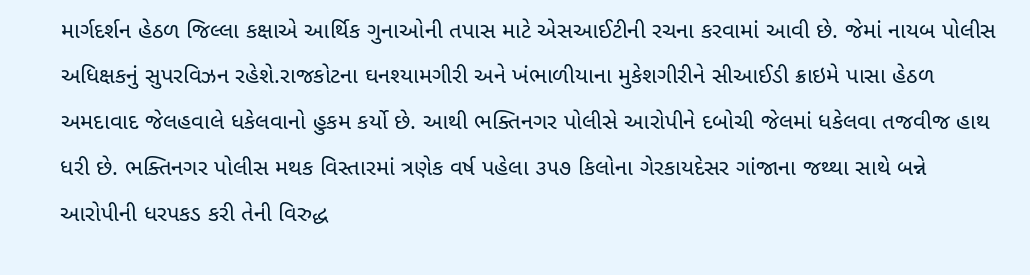માર્ગદર્શન હેઠળ જિલ્લા કક્ષાએ આર્થિક ગુનાઓની તપાસ માટે એસઆઈટીની રચના કરવામાં આવી છે. જેમાં નાયબ પોલીસ અધિક્ષકનું સુપરવિઝન રહેશે.રાજકોટના ઘનશ્યામગીરી અને ખંભાળીયાના મુકેશગીરીને સીઆઈડી ક્રાઇમે પાસા હેઠળ અમદાવાદ જેલહવાલે ધકેલવાનો હુકમ કર્યો છે. આથી ભક્તિનગર પોલીસે આરોપીને દબોચી જેલમાં ધકેલવા તજવીજ હાથ ધરી છે. ભક્તિનગર પોલીસ મથક વિસ્તારમાં ત્રણેક વર્ષ પહેલા ૩૫૭ કિલોના ગેરકાયદેસર ગાંજાના જથ્થા સાથે બન્ને આરોપીની ધરપકડ કરી તેની વિરુદ્ધ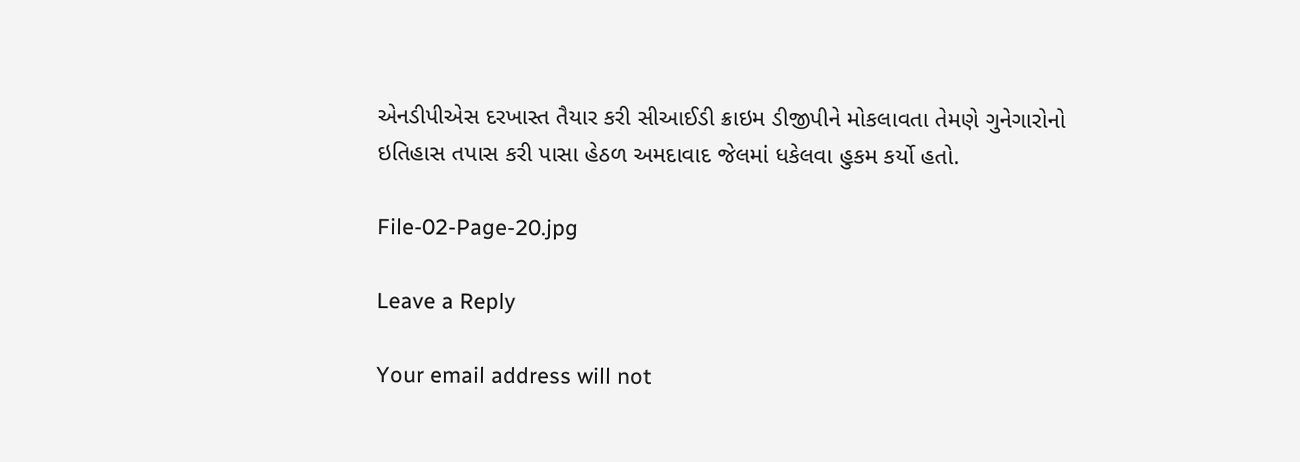એનડીપીએસ દરખાસ્ત તૈયાર કરી સીઆઈડી ક્રાઇમ ડીજીપીને મોકલાવતા તેમણે ગુનેગારોનો ઇતિહાસ તપાસ કરી પાસા હેઠળ અમદાવાદ જેલમાં ધકેલવા હુકમ કર્યો હતો.

File-02-Page-20.jpg

Leave a Reply

Your email address will not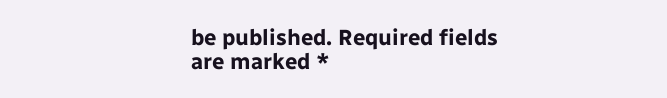be published. Required fields are marked *